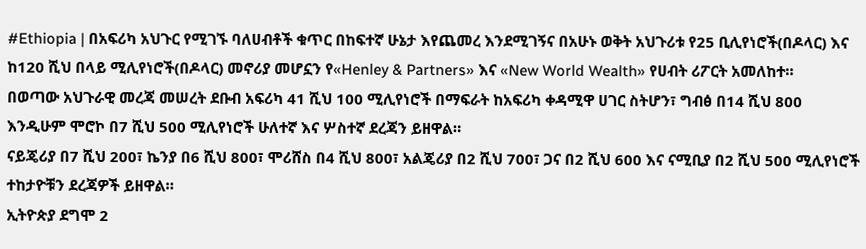#Ethiopia | በአፍሪካ አህጉር የሚገኙ ባለሀብቶች ቁጥር በከፍተኛ ሁኔታ እየጨመረ እንደሚገኝና በአሁኑ ወቅት አህጉሪቱ የ25 ቢሊየነሮች(በዶላር) እና ከ120 ሺህ በላይ ሚሊየነሮች(በዶላር) መኖሪያ መሆኗን የ«Henley & Partners» እና «New World Wealth» የሀብት ሪፖርት አመለከተ።
በወጣው አህጉራዊ መረጃ መሠረት ደቡብ አፍሪካ 41 ሺህ 100 ሚሊየነሮች በማፍራት ከአፍሪካ ቀዳሚዋ ሀገር ስትሆን፣ ግብፅ በ14 ሺህ 800 እንዲሁም ሞሮኮ በ7 ሺህ 500 ሚሊየነሮች ሁለተኛ እና ሦስተኛ ደረጃን ይዘዋል።
ናይጄሪያ በ7 ሺህ 200፣ ኬንያ በ6 ሺህ 800፣ ሞሪሸስ በ4 ሺህ 800፣ አልጄሪያ በ2 ሺህ 700፣ ጋና በ2 ሺህ 600 እና ናሚቢያ በ2 ሺህ 500 ሚሊየነሮች ተከታዮቹን ደረጃዎች ይዘዋል።
ኢትዮጵያ ደግሞ 2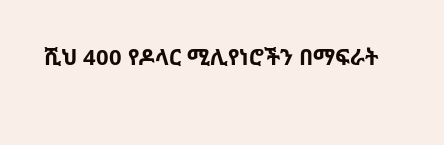ሺህ 400 የዶላር ሚሊየነሮችን በማፍራት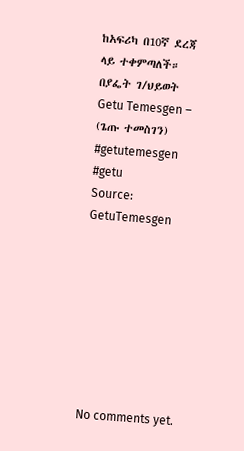ከአፍሪካ በ10ኛ ደረጃ ላይ ተቀምጣለች።
በያፌት ገ/ህይወት
Getu Temesgen – (ጌጡ ተመስገን)
#getutemesgen #getu
Source: GetuTemesgen








No comments yet.